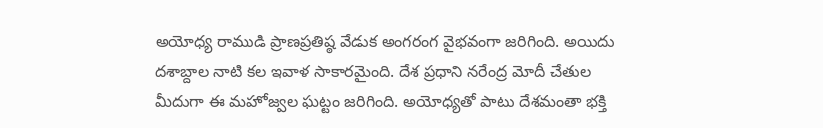అయోధ్య రాముడి ప్రాణప్రతిష్ఠ వేడుక అంగరంగ వైభవంగా జరిగింది. అయిదు దశాబ్దాల నాటి కల ఇవాళ సాకారమైంది. దేశ ప్రధాని నరేంద్ర మోదీ చేతుల మీదుగా ఈ మహోజ్వల ఘట్టం జరిగింది. అయోధ్యతో పాటు దేశమంతా భక్తి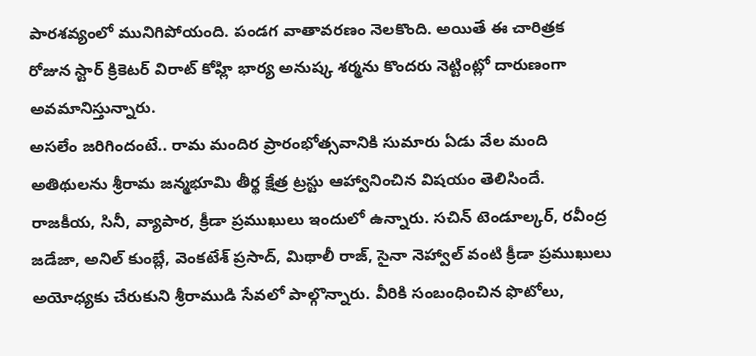పారశవ్యంలో మునిగిపోయంది. పండగ వాతావరణం నెలకొంది. అయితే ఈ చారిత్రక రోజున స్టార్ క్రికెటర్ విరాట్ కోహ్లి భార్య అనుష్క శర్మను కొందరు నెట్టింట్లో దారుణంగా అవమానిస్తున్నారు.
అసలేం జరిగిందంటే.. రామ మందిర ప్రారంభోత్సవానికి సుమారు ఏడు వేల మంది అతిథులను శ్రీరామ జన్మభూమి తీర్థ క్షేత్ర ట్రస్టు ఆహ్వానించిన విషయం తెలిసిందే. రాజకీయ, సినీ, వ్యాపార, క్రీడా ప్రముఖులు ఇందులో ఉన్నారు. సచిన్ టెండూల్కర్, రవీంద్ర జడేజా, అనిల్ కుంబ్లే, వెంకటేశ్ ప్రసాద్, మిథాలీ రాజ్, సైనా నెహ్వాల్ వంటి క్రీడా ప్రముఖులు అయోధ్యకు చేరుకుని శ్రీరాముడి సేవలో పాల్గొన్నారు. వీరికి సంబంధించిన ఫొటోలు,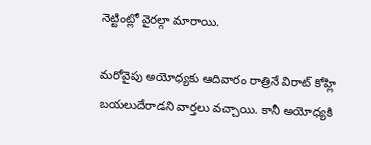నెట్టింట్లో వైరల్గా మారాయి.

మరోవైపు అయోధ్యకు ఆదివారం రాత్రినే విరాట్ కోహ్లి బయలుదేరాడని వార్తలు వచ్చాయి. కానీ అయోధ్యకి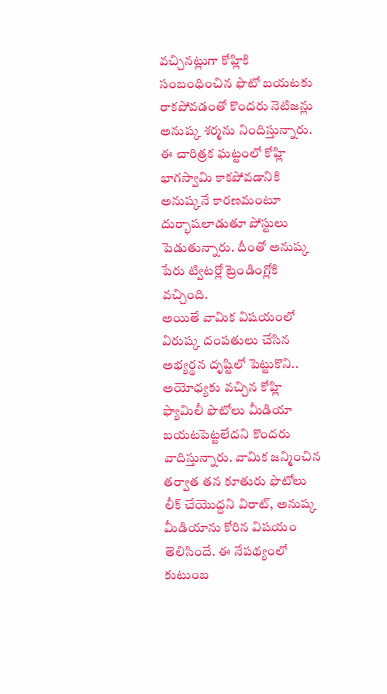వచ్చినట్లుగా కోహ్లికి సంబంధించిన ఫొటో బయటకు రాకపోవడంతో కొందరు నెటిజన్లు అనుష్క శర్మను నిందిస్తున్నారు. ఈ చారిత్రక ఘట్టంలో కోహ్లి భాగస్వామి కాకపోవడానికి అనుష్కనే కారణమంటూ దుర్భాషలాడుతూ పోస్టులు పెడుతున్నారు. దీంతో అనుష్క పేరు ట్విటర్లో ట్రెండింగ్లోకి వచ్చింది.
అయితే వామిక విషయంలో విరుష్క దంపతులు చేసిన అభ్యర్థన దృష్టిలో పెట్టుకొని.. అయోధ్యకు వచ్చిన కోహ్లి ఫ్యామిలీ ఫొటోలు మీడియా బయటపెట్టలేదని కొందరు వాదిస్తున్నారు. వామిక జన్మించిన తర్వాత తన కూతురు ఫొటోలు లీక్ చేయొద్దని విరాట్, అనుష్క మీడియాను కోరిన విషయం తెలిసిందే. ఈ నేపథ్యంలో కుటుంబ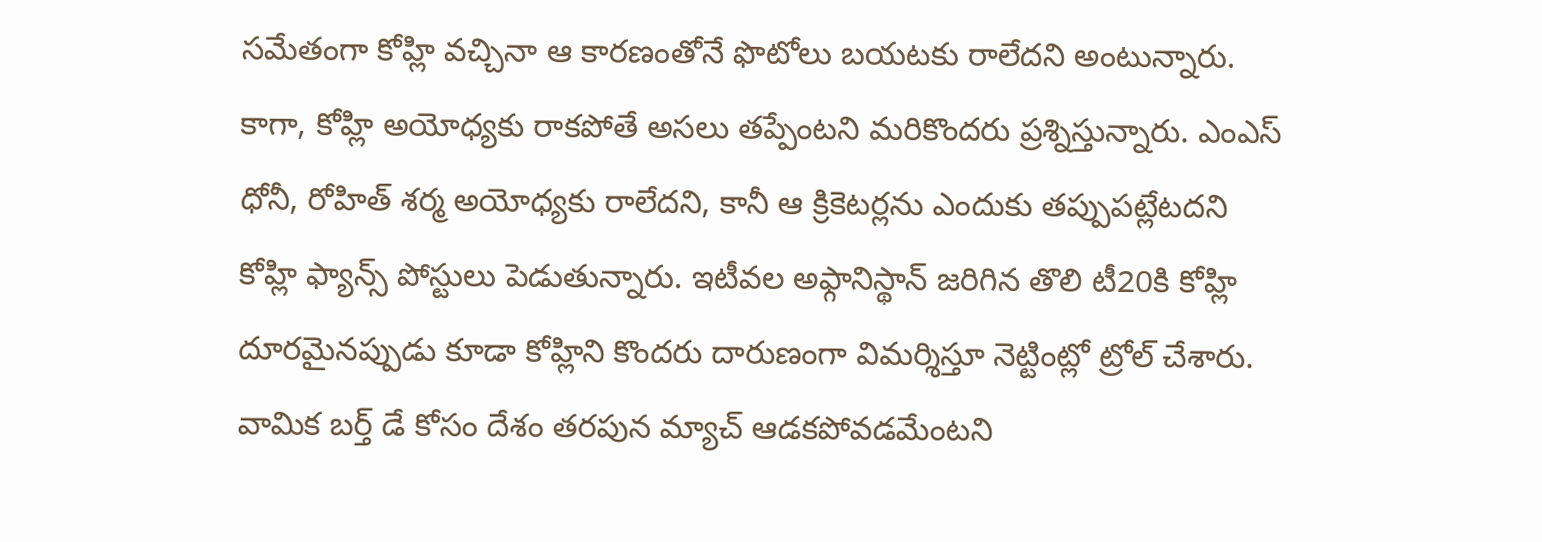సమేతంగా కోహ్లి వచ్చినా ఆ కారణంతోనే ఫొటోలు బయటకు రాలేదని అంటున్నారు.
కాగా, కోహ్లి అయోధ్యకు రాకపోతే అసలు తప్పేంటని మరికొందరు ప్రశ్నిస్తున్నారు. ఎంఎస్ ధోనీ, రోహిత్ శర్మ అయోధ్యకు రాలేదని, కానీ ఆ క్రికెటర్లను ఎందుకు తప్పుపట్లేటదని కోహ్లి ఫ్యాన్స్ పోస్టులు పెడుతున్నారు. ఇటీవల అఫ్గానిస్థాన్ జరిగిన తొలి టీ20కి కోహ్లి దూరమైనప్పుడు కూడా కోహ్లిని కొందరు దారుణంగా విమర్శిస్తూ నెట్టింట్లో ట్రోల్ చేశారు. వామిక బర్త్ డే కోసం దేశం తరపున మ్యాచ్ ఆడకపోవడమేంటని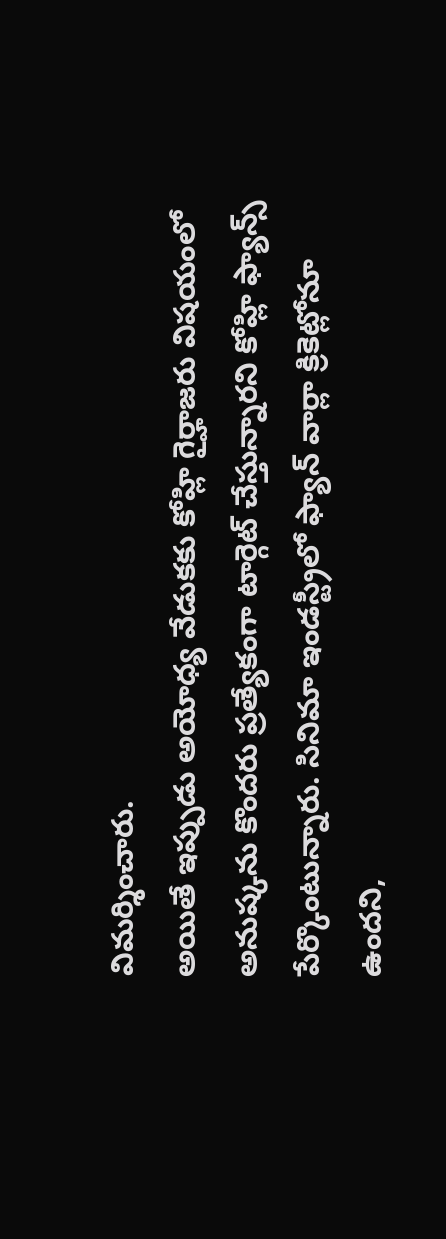విమర్శించారు.
అయితే ఇప్పుడు అయోధ్య వేడుకకు కోహ్లి గైర్హాజరు విషయంలో అనుష్కను కొందరు ప్రత్యేకంగా టార్గెట్ చేస్తున్నారని కోహ్లి ఫ్యాన్స్ పేర్కొంటున్నారు. సినిమా ఇండస్ట్రీలో ఫ్యాన్ వార్లా క్రికెట్లోనూ ఉందని,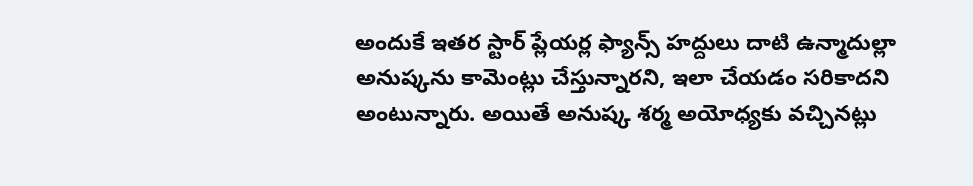అందుకే ఇతర స్టార్ ప్లేయర్ల ఫ్యాన్స్ హద్దులు దాటి ఉన్మాదుల్లా అనుష్కను కామెంట్లు చేస్తున్నారని, ఇలా చేయడం సరికాదని అంటున్నారు. అయితే అనుష్క శర్మ అయోధ్యకు వచ్చినట్లు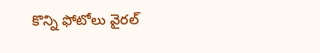కొన్ని ఫోటోలు వైరల్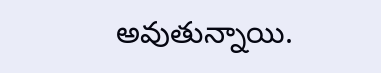అవుతున్నాయి.